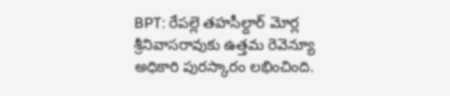BPT: రేపల్లె తహసీల్దార్ మోర్ల శ్రీనివాసరావుకు ఉత్తమ రెవెన్యూ అధికారి పురస్కారం లభించింది.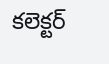కలెక్టర్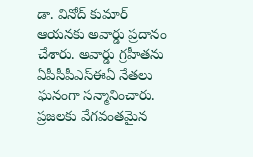డా. వినోద్ కుమార్ ఆయనకు అవార్డు ప్రదానం చేశారు. అవార్డు గ్రహీతను ఏపీసీపీఎస్ఈఏ నేతలు ఘనంగా సన్మానించారు. ప్రజలకు వేగవంతమైన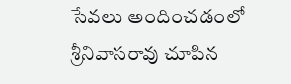సేవలు అందించడంలో శ్రీనివాసరావు చూపిన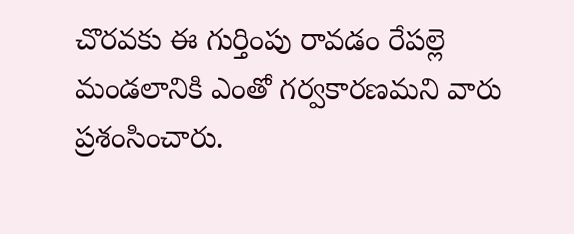చొరవకు ఈ గుర్తింపు రావడం రేపల్లె మండలానికి ఎంతో గర్వకారణమని వారు ప్రశంసించారు.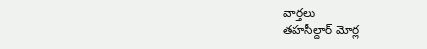వార్తలు
తహసీల్దార్ మోర్ల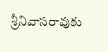శ్రీనివాసరావుకు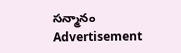సన్మానం
Advertisement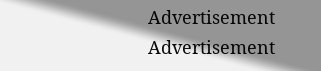Advertisement
Advertisement